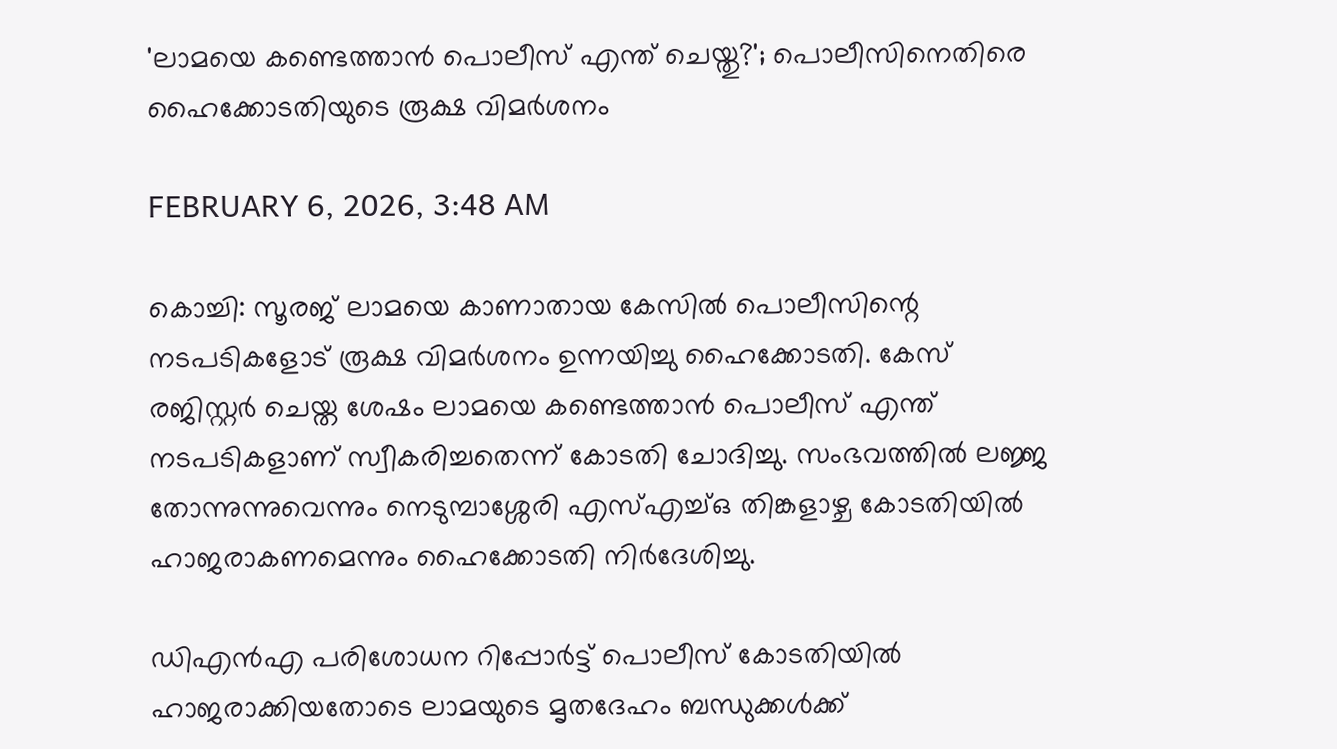'ലാമയെ കണ്ടെത്താൻ പൊലീസ് എന്ത് ചെയ്തു?'; പൊലീസിനെതിരെ ഹൈക്കോടതിയുടെ രൂക്ഷ വിമർശനം

FEBRUARY 6, 2026, 3:48 AM

കൊച്ചി: സൂരജ് ലാമയെ കാണാതായ കേസിൽ പൊലീസിന്റെ നടപടികളോട് രൂക്ഷ വിമർശനം ഉന്നയിച്ചു ഹൈക്കോടതി. കേസ് രജിസ്റ്റർ ചെയ്ത ശേഷം ലാമയെ കണ്ടെത്താൻ പൊലീസ് എന്ത് നടപടികളാണ് സ്വീകരിച്ചതെന്ന് കോടതി ചോദിച്ചു. സംഭവത്തിൽ ലജ്ജ തോന്നുന്നുവെന്നും നെടുമ്പാശ്ശേരി എസ്‌എച്ച്ഒ തിങ്കളാഴ്ച കോടതിയിൽ ഹാജരാകണമെന്നും ഹൈക്കോടതി നിർദേശിച്ചു.

ഡിഎൻഎ പരിശോധന റിപ്പോർട്ട് പൊലീസ് കോടതിയിൽ ഹാജരാക്കിയതോടെ ലാമയുടെ മൃതദേഹം ബന്ധുക്കൾക്ക്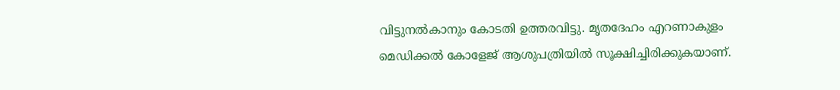വിട്ടുനൽകാനും കോടതി ഉത്തരവിട്ടു. മൃതദേഹം എറണാകുളം മെഡിക്കൽ കോളേജ് ആശുപത്രിയിൽ സൂക്ഷിച്ചിരിക്കുകയാണ്.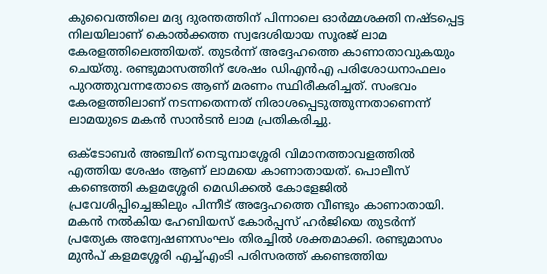കുവൈത്തിലെ മദ്യ ദുരന്തത്തിന് പിന്നാലെ ഓർമ്മശക്തി നഷ്ടപ്പെട്ട നിലയിലാണ് കൊൽക്കത്ത സ്വദേശിയായ സൂരജ് ലാമ കേരളത്തിലെത്തിയത്. തുടർന്ന് അദ്ദേഹത്തെ കാണാതാവുകയും ചെയ്തു. രണ്ടുമാസത്തിന് ശേഷം ഡിഎൻഎ പരിശോധനാഫലം പുറത്തുവന്നതോടെ ആണ് മരണം സ്ഥിരീകരിച്ചത്. സംഭവം കേരളത്തിലാണ് നടന്നതെന്നത് നിരാശപ്പെടുത്തുന്നതാണെന്ന് ലാമയുടെ മകൻ സാൻടൻ ലാമ പ്രതികരിച്ചു.

ഒക്ടോബർ അഞ്ചിന് നെടുമ്പാശ്ശേരി വിമാനത്താവളത്തിൽ എത്തിയ ശേഷം ആണ് ലാമയെ കാണാതായത്. പൊലീസ് കണ്ടെത്തി കളമശ്ശേരി മെഡിക്കൽ കോളേജിൽ പ്രവേശിപ്പിച്ചെങ്കിലും പിന്നീട് അദ്ദേഹത്തെ വീണ്ടും കാണാതായി. മകൻ നൽകിയ ഹേബിയസ് കോർപ്പസ് ഹർജിയെ തുടർന്ന് പ്രത്യേക അന്വേഷണസംഘം തിരച്ചിൽ ശക്തമാക്കി. രണ്ടുമാസം മുൻപ് കളമശ്ശേരി എച്ച്‌എംടി പരിസരത്ത് കണ്ടെത്തിയ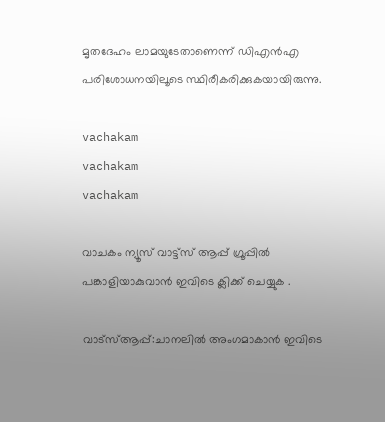മൃതദേഹം ലാമയുടേതാണെന്ന് ഡിഎൻഎ പരിശോധനയിലൂടെ സ്ഥിരീകരിക്കുകയായിരുന്നു.

vachakam
vachakam
vachakam

വാചകം ന്യൂസ് വാട്ട്സ് ആപ്പ് ഗ്രൂപ്പിൽ പങ്കാളിയാകുവാൻ ഇവിടെ ക്ലിക്ക് ചെയ്യുക .

വാട്സ്ആപ്പ്:ചാനലിൽ അംഗമാകാൻ ഇവിടെ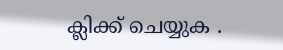ക്ലിക്ക് ചെയ്യുക .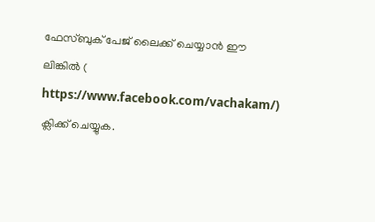ഫേസ്ബുക് പേജ് ലൈക്ക് ചെയ്യാൻ ഈ ലിങ്കിൽ (
https://www.facebook.com/vachakam/) ക്ലിക്ക് ചെയ്യുക.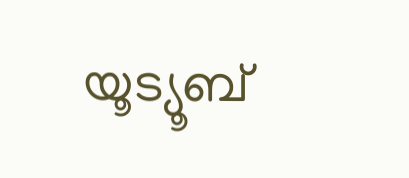യൂട്യൂബ്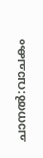ചാനൽ:വാചകം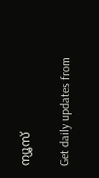ന്യൂസ്

Get daily updates from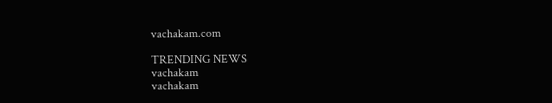vachakam.com

TRENDING NEWS
vachakam
vachakam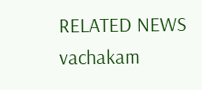RELATED NEWS
vachakam